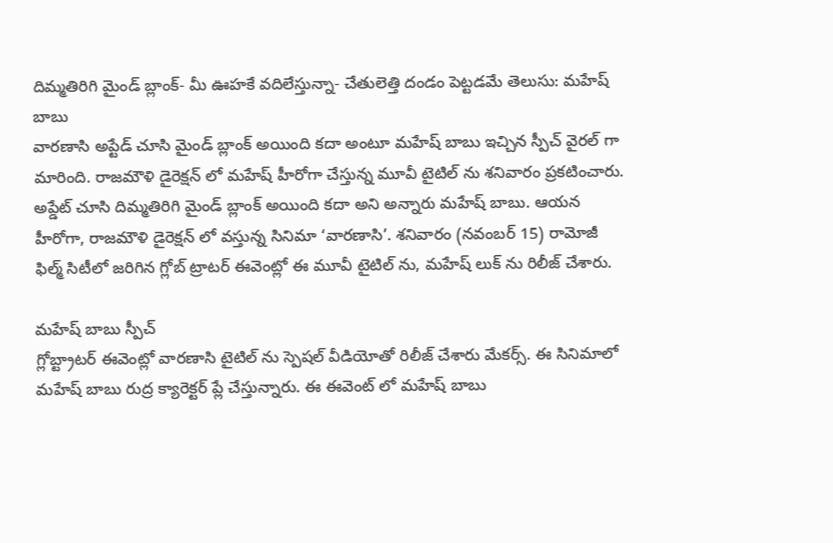దిమ్మతిరిగి మైండ్ బ్లాంక్- మీ ఊహకే వదిలేస్తున్నా- చేతులెత్తి దండం పెట్టడమే తెలుసు: మహేష్ బాబు
వారణాసి అప్టేడ్ చూసి మైండ్ బ్లాంక్ అయింది కదా అంటూ మహేష్ బాబు ఇచ్చిన స్పీచ్ వైరల్ గా మారింది. రాజమౌళి డైరెక్షన్ లో మహేష్ హీరోగా చేస్తున్న మూవీ టైటిల్ ను శనివారం ప్రకటించారు.
అప్డేట్ చూసి దిమ్మతిరిగి మైండ్ బ్లాంక్ అయింది కదా అని అన్నారు మహేష్ బాబు. ఆయన హీరోగా, రాజమౌళి డైరెక్షన్ లో వస్తున్న సినిమా ‘వారణాసి’. శనివారం (నవంబర్ 15) రామోజీ ఫిల్మ్ సిటీలో జరిగిన గ్లోబ్ ట్రాటర్ ఈవెంట్లో ఈ మూవీ టైటిల్ ను, మహేష్ లుక్ ను రిలీజ్ చేశారు.

మహేష్ బాబు స్పీచ్
గ్లోబ్ట్రాటర్ ఈవెంట్లో వారణాసి టైటిల్ ను స్పెషల్ వీడియోతో రిలీజ్ చేశారు మేకర్స్. ఈ సినిమాలో మహేష్ బాబు రుద్ర క్యారెక్టర్ ప్లే చేస్తున్నారు. ఈ ఈవెంట్ లో మహేష్ బాబు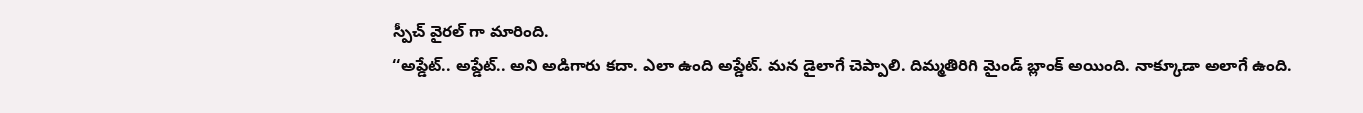స్పీచ్ వైరల్ గా మారింది.
‘‘అప్డేట్.. అప్డేట్.. అని అడిగారు కదా. ఎలా ఉంది అప్డేట్. మన డైలాగే చెప్పాలి. దిమ్మతిరిగి మైండ్ బ్లాంక్ అయింది. నాక్కూడా అలాగే ఉంది.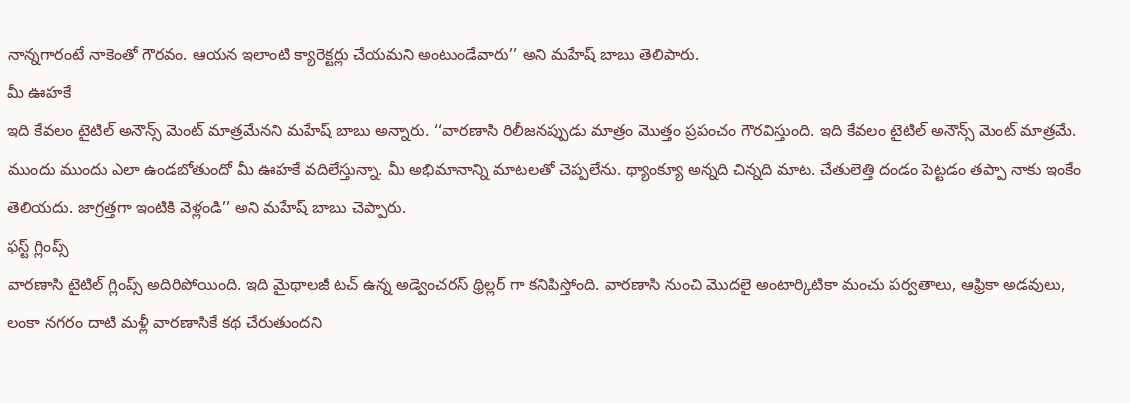నాన్నగారంటే నాకెంతో గౌరవం. ఆయన ఇలాంటి క్యారెక్టర్లు చేయమని అంటుండేవారు’’ అని మహేష్ బాబు తెలిపారు.
మీ ఊహకే
ఇది కేవలం టైటిల్ అనౌన్స్ మెంట్ మాత్రమేనని మహేష్ బాబు అన్నారు. ‘‘వారణాసి రిలీజనప్పుడు మాత్రం మొత్తం ప్రపంచం గౌరవిస్తుంది. ఇది కేవలం టైటిల్ అనౌన్స్ మెంట్ మాత్రమే. ముందు ముందు ఎలా ఉండబోతుందో మీ ఊహకే వదిలేస్తున్నా. మీ అభిమానాన్ని మాటలతో చెప్పలేను. థ్యాంక్యూ అన్నది చిన్నది మాట. చేతులెత్తి దండం పెట్టడం తప్పా నాకు ఇంకేం తెలియదు. జాగ్రత్తగా ఇంటికి వెళ్లండి’’ అని మహేష్ బాబు చెప్పారు.
ఫస్ట్ గ్లింప్స్
వారణాసి టైటిల్ గ్లింప్స్ అదిరిపోయింది. ఇది మైథాలజీ టచ్ ఉన్న అడ్వెంచరస్ థ్రిల్లర్ గా కనిపిస్తోంది. వారణాసి నుంచి మొదలై అంటార్కిటికా మంచు పర్వతాలు, ఆఫ్రికా అడవులు, లంకా నగరం దాటి మళ్లీ వారణాసికే కథ చేరుతుందని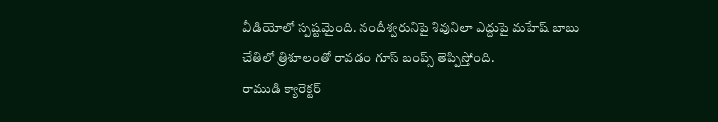వీడియోలో స్పష్టమైంది. నందీశ్వరునిపై శివునిలా ఎద్దుపై మహేష్ బాబు చేతిలో త్రిశూలంతో రావడం గూస్ బంప్స్ తెప్పిస్తోంది.
రాముడి క్యారెక్టర్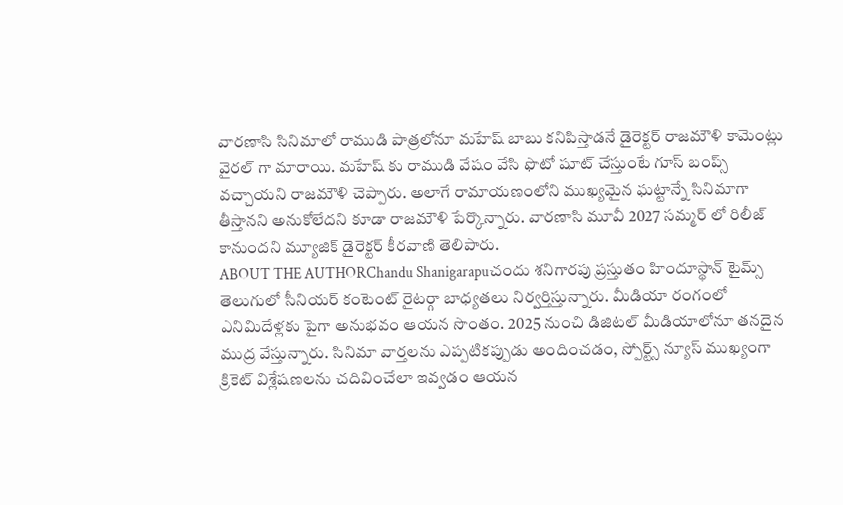వారణాసి సినిమాలో రాముడి పాత్రలోనూ మహేష్ బాబు కనిపిస్తాడనే డైరెక్టర్ రాజమౌళి కామెంట్లు వైరల్ గా మారాయి. మహేష్ కు రాముడి వేషం వేసి ఫొటో షూట్ చేస్తుంటే గూస్ బంప్స్ వచ్చాయని రాజమౌళి చెప్పారు. అలాగే రామాయణంలోని ముఖ్యమైన ఘట్టాన్నే సినిమాగా తీస్తానని అనుకోలేదని కూడా రాజమౌళి పేర్కొన్నారు. వారణాసి మూవీ 2027 సమ్మర్ లో రిలీజ్ కానుందని మ్యూజిక్ డైరెక్టర్ కీరవాణి తెలిపారు.
ABOUT THE AUTHORChandu Shanigarapuచందు శనిగారపు ప్రస్తుతం హిందూస్థాన్ టైమ్స్ తెలుగులో సీనియర్ కంటెంట్ రైటర్గా బాధ్యతలు నిర్వర్తిస్తున్నారు. మీడియా రంగంలో ఎనిమిదేళ్లకు పైగా అనుభవం ఆయన సొంతం. 2025 నుంచి డిజిటల్ మీడియాలోనూ తనదైన ముద్ర వేస్తున్నారు. సినిమా వార్తలను ఎప్పటికప్పుడు అందించడం, స్పోర్ట్స్ న్యూస్ ముఖ్యంగా క్రికెట్ విశ్లేషణలను చదివించేలా ఇవ్వడం ఆయన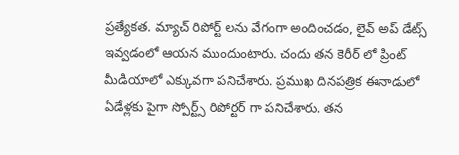ప్రత్యేకత. మ్యాచ్ రిపోర్ట్ లను వేగంగా అందించడం, లైవ్ అప్ డేట్స్ ఇవ్వడంలో ఆయన ముందుంటారు. చందు తన కెరీర్ లో ప్రింట్ మీడియాలో ఎక్కువగా పనిచేశారు. ప్రముఖ దినపత్రిక ఈనాడులో ఏడేళ్లకు పైగా స్పోర్ట్స్ రిపోర్టర్ గా పనిచేశారు. తన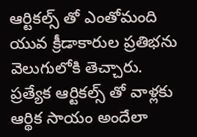ఆర్టికల్స్ తో ఎంతోమంది యువ క్రీడాకారుల ప్రతిభను వెలుగులోకి తెచ్చారు. ప్రత్యేక ఆర్టికల్స్ తో వాళ్లకు ఆర్థిక సాయం అందేలా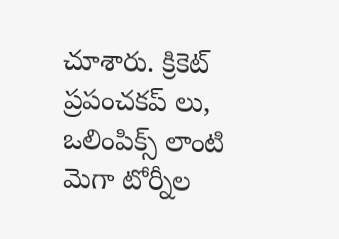చూశారు. క్రికెట్ ప్రపంచకప్ లు, ఒలింపిక్స్ లాంటి మెగా టోర్నీల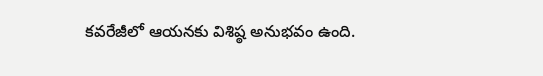కవరేజీలో ఆయనకు విశిష్ఠ అనుభవం ఉంది.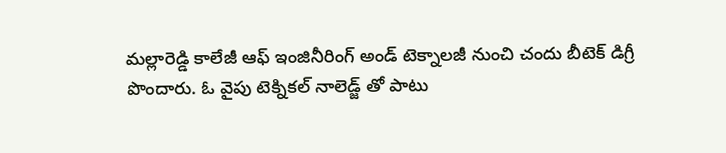మల్లారెడ్డి కాలేజీ ఆఫ్ ఇంజినీరింగ్ అండ్ టెక్నాలజీ నుంచి చందు బీటెక్ డిగ్రీ పొందారు. ఓ వైపు టెక్నికల్ నాలెడ్జ్ తో పాటు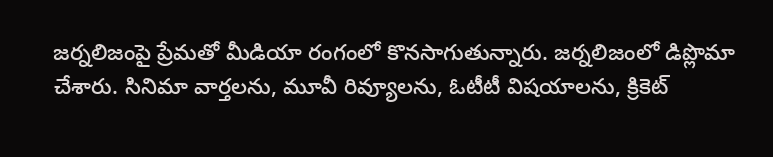జర్నలిజంపై ప్రేమతో మీడియా రంగంలో కొనసాగుతున్నారు. జర్నలిజంలో డిప్లొమా చేశారు. సినిమా వార్తలను, మూవీ రివ్యూలను, ఓటీటీ విషయాలను, క్రికెట్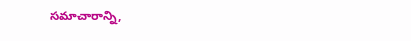సమాచారాన్ని,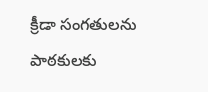క్రీడా సంగతులను పాఠకులకు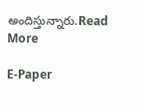అందిస్తున్నారు.Read More

E-Paper